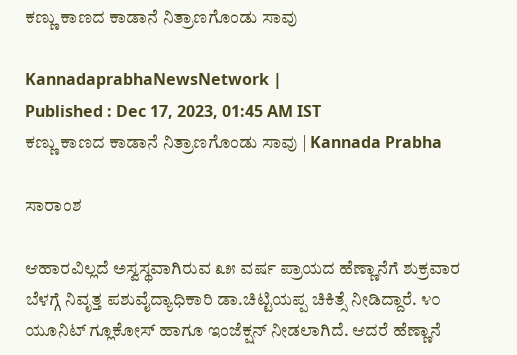ಕಣ್ಣು ಕಾಣದ ಕಾಡಾನೆ ನಿತ್ರಾಣಗೊಂಡು ಸಾವು

KannadaprabhaNewsNetwork |
Published : Dec 17, 2023, 01:45 AM IST
ಕಣ್ಣು ಕಾಣದ ಕಾಡಾನೆ ನಿತ್ರಾಣಗೊಂಡು ಸಾವು | Kannada Prabha

ಸಾರಾಂಶ

ಆಹಾರವಿಲ್ಲದೆ ಅಸ್ವಸ್ಥವಾಗಿರುವ ೩೫ ವರ್ಷ ಪ್ರಾಯದ ಹೆಣ್ಣಾನೆಗೆ ಶುಕ್ರವಾರ ಬೆಳಗ್ಗೆ ನಿವೃತ್ತ ಪಶುವೈದ್ಯಾಧಿಕಾರಿ ಡಾ.ಚಿಟ್ಟಿಯಪ್ಪ ಚಿಕಿತ್ಸೆ ನೀಡಿದ್ದಾರೆ. ೪೦ ಯೂನಿಟ್ ಗ್ಲೂಕೋಸ್ ಹಾಗೂ ಇಂಜೆಕ್ಷನ್ ನೀಡಲಾಗಿದೆ. ಆದರೆ ಹೆಣ್ಣಾನೆ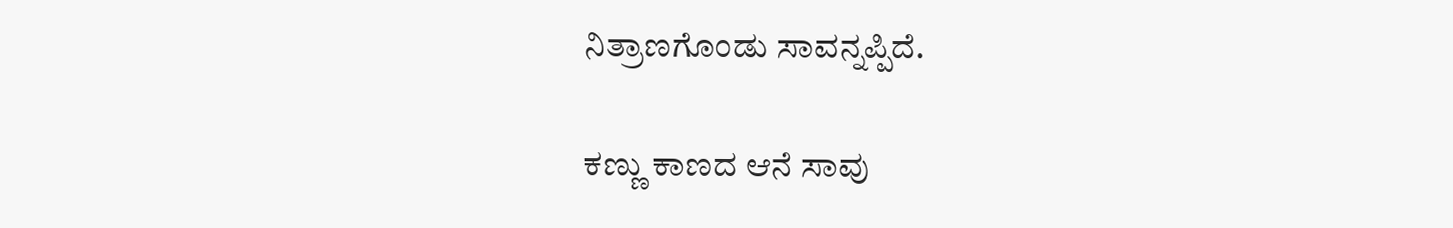ನಿತ್ರಾಣಗೊಂಡು ಸಾವನ್ನಪ್ಪಿದೆ.

ಕಣ್ಣು ಕಾಣದ ಆನೆ ಸಾವು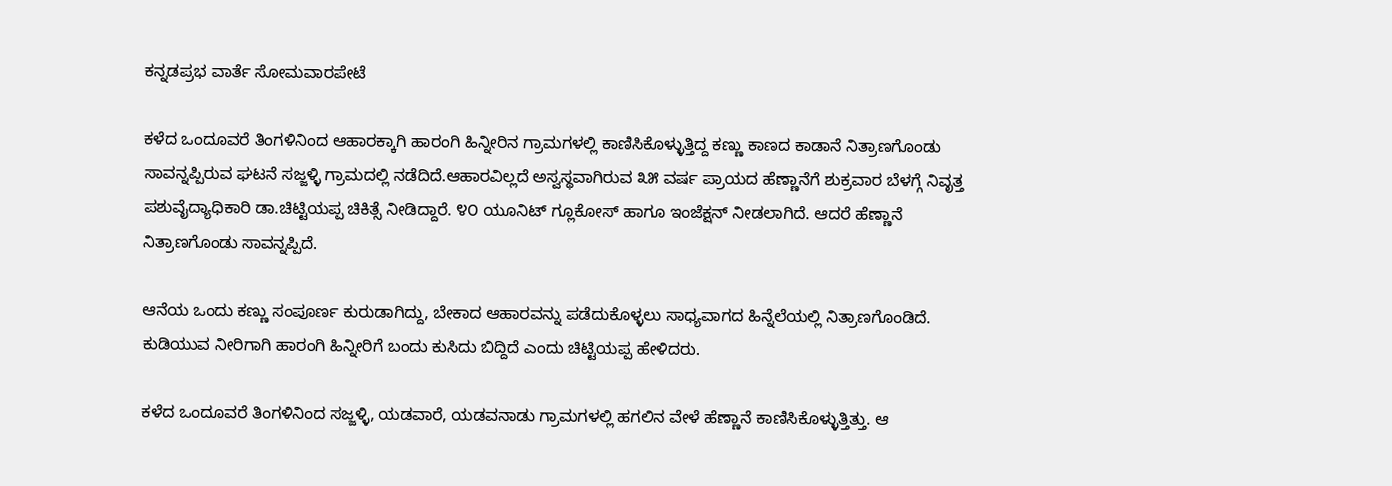ಕನ್ನಡಪ್ರಭ ವಾರ್ತೆ ಸೋಮವಾರಪೇಟೆ

ಕಳೆದ ಒಂದೂವರೆ ತಿಂಗಳಿನಿಂದ ಆಹಾರಕ್ಕಾಗಿ ಹಾರಂಗಿ ಹಿನ್ನೀರಿನ ಗ್ರಾಮಗಳಲ್ಲಿ ಕಾಣಿಸಿಕೊಳ್ಳುತ್ತಿದ್ದ ಕಣ್ಣು ಕಾಣದ ಕಾಡಾನೆ ನಿತ್ರಾಣಗೊಂಡು ಸಾವನ್ನಪ್ಪಿರುವ ಘಟನೆ ಸಜ್ಜಳ್ಳಿ ಗ್ರಾಮದಲ್ಲಿ ನಡೆದಿದೆ.ಆಹಾರವಿಲ್ಲದೆ ಅಸ್ವಸ್ಥವಾಗಿರುವ ೩೫ ವರ್ಷ ಪ್ರಾಯದ ಹೆಣ್ಣಾನೆಗೆ ಶುಕ್ರವಾರ ಬೆಳಗ್ಗೆ ನಿವೃತ್ತ ಪಶುವೈದ್ಯಾಧಿಕಾರಿ ಡಾ.ಚಿಟ್ಟಿಯಪ್ಪ ಚಿಕಿತ್ಸೆ ನೀಡಿದ್ದಾರೆ. ೪೦ ಯೂನಿಟ್ ಗ್ಲೂಕೋಸ್ ಹಾಗೂ ಇಂಜೆಕ್ಷನ್ ನೀಡಲಾಗಿದೆ. ಆದರೆ ಹೆಣ್ಣಾನೆ ನಿತ್ರಾಣಗೊಂಡು ಸಾವನ್ನಪ್ಪಿದೆ.

ಆನೆಯ ಒಂದು ಕಣ್ಣು ಸಂಪೂರ್ಣ ಕುರುಡಾಗಿದ್ದು, ಬೇಕಾದ ಆಹಾರವನ್ನು ಪಡೆದುಕೊಳ್ಳಲು ಸಾಧ್ಯವಾಗದ ಹಿನ್ನೆಲೆಯಲ್ಲಿ ನಿತ್ರಾಣಗೊಂಡಿದೆ. ಕುಡಿಯುವ ನೀರಿಗಾಗಿ ಹಾರಂಗಿ ಹಿನ್ನೀರಿಗೆ ಬಂದು ಕುಸಿದು ಬಿದ್ದಿದೆ ಎಂದು ಚಿಟ್ಟಿಯಪ್ಪ ಹೇಳಿದರು.

ಕಳೆದ ಒಂದೂವರೆ ತಿಂಗಳಿನಿಂದ ಸಜ್ಜಳ್ಳಿ, ಯಡವಾರೆ, ಯಡವನಾಡು ಗ್ರಾಮಗಳಲ್ಲಿ ಹಗಲಿನ ವೇಳೆ ಹೆಣ್ಣಾನೆ ಕಾಣಿಸಿಕೊಳ್ಳುತ್ತಿತ್ತು. ಆ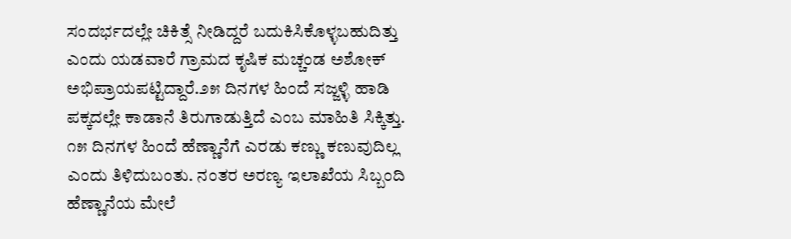ಸಂದರ್ಭದಲ್ಲೇ ಚಿಕಿತ್ಸೆ ನೀಡಿದ್ದರೆ ಬದುಕಿಸಿಕೊಳ್ಳಬಹುದಿತ್ತು ಎಂದು ಯಡವಾರೆ ಗ್ರಾಮದ ಕೃಷಿಕ ಮಚ್ಚಂಡ ಅಶೋಕ್ ಅಭಿಪ್ರಾಯಪಟ್ಟಿದ್ದಾರೆ.೨೫ ದಿನಗಳ ಹಿಂದೆ ಸಜ್ಜಳ್ಳಿ ಹಾಡಿ ಪಕ್ಕದಲ್ಲೇ ಕಾಡಾನೆ ತಿರುಗಾಡುತ್ತಿದೆ ಎಂಬ ಮಾಹಿತಿ ಸಿಕ್ಕಿತ್ತು. ೧೫ ದಿನಗಳ ಹಿಂದೆ ಹೆಣ್ಣಾನೆಗೆ ಎರಡು ಕಣ್ಣು ಕಣುವುದಿಲ್ಲ ಎಂದು ತಿಳಿದುಬಂತು. ನಂತರ ಅರಣ್ಯ ಇಲಾಖೆಯ ಸಿಬ್ಬಂದಿ ಹೆಣ್ಣಾನೆಯ ಮೇಲೆ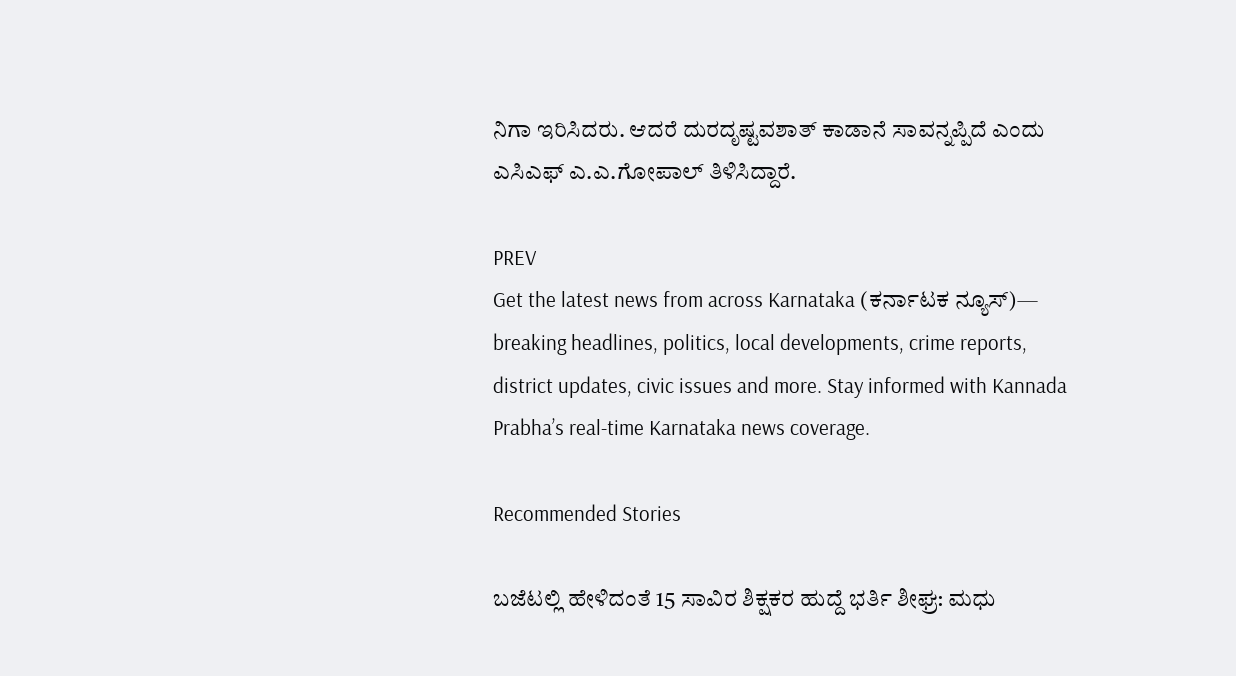ನಿಗಾ ಇರಿಸಿದರು. ಆದರೆ ದುರದೃಷ್ಟವಶಾತ್ ಕಾಡಾನೆ ಸಾವನ್ನಪ್ಪಿದೆ ಎಂದು ಎಸಿಎಫ್‌ ಎ.ಎ.ಗೋಪಾಲ್ ತಿಳಿಸಿದ್ದಾರೆ.

PREV
Get the latest news from across Karnataka (ಕರ್ನಾಟಕ ನ್ಯೂಸ್)— breaking headlines, politics, local developments, crime reports, district updates, civic issues and more. Stay informed with Kannada Prabha’s real‑time Karnataka news coverage.

Recommended Stories

ಬಜೆಟಲ್ಲಿ ಹೇಳಿದಂತೆ 15 ಸಾವಿರ ಶಿಕ್ಷಕರ ಹುದ್ದೆ ಭರ್ತಿ ಶೀಘ್ರ: ಮಧು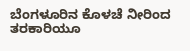ಬೆಂಗಳೂರಿನ ಕೊಳಚೆ ನೀರಿಂದ ತರಕಾರಿಯೂ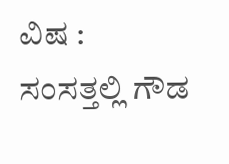ವಿಷ : ಸಂಸತ್ತಲ್ಲಿ ಗೌಡ